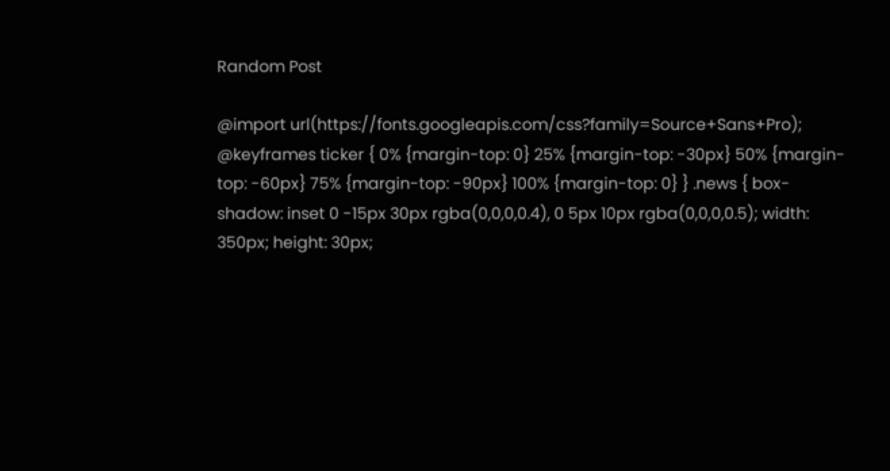Random Post

@import url(https://fonts.googleapis.com/css?family=Source+Sans+Pro); @keyframes ticker { 0% {margin-top: 0} 25% {margin-top: -30px} 50% {margin-top: -60px} 75% {margin-top: -90px} 100% {margin-top: 0} } .news { box-shadow: inset 0 -15px 30px rgba(0,0,0,0.4), 0 5px 10px rgba(0,0,0,0.5); width: 350px; height: 30px;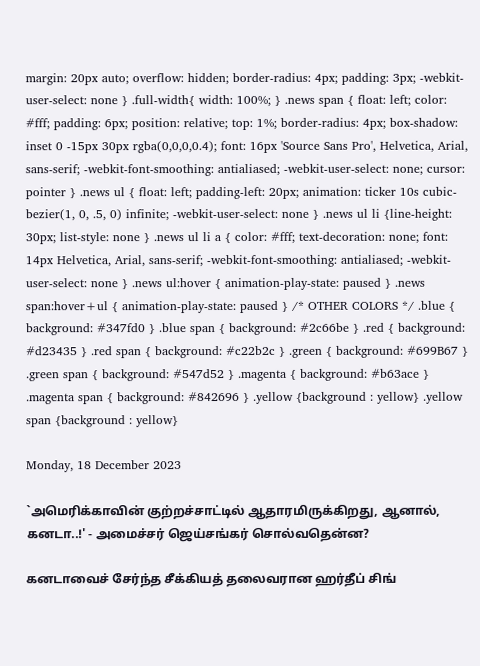margin: 20px auto; overflow: hidden; border-radius: 4px; padding: 3px; -webkit-user-select: none } .full-width{ width: 100%; } .news span { float: left; color: #fff; padding: 6px; position: relative; top: 1%; border-radius: 4px; box-shadow: inset 0 -15px 30px rgba(0,0,0,0.4); font: 16px 'Source Sans Pro', Helvetica, Arial, sans-serif; -webkit-font-smoothing: antialiased; -webkit-user-select: none; cursor: pointer } .news ul { float: left; padding-left: 20px; animation: ticker 10s cubic-bezier(1, 0, .5, 0) infinite; -webkit-user-select: none } .news ul li {line-height: 30px; list-style: none } .news ul li a { color: #fff; text-decoration: none; font: 14px Helvetica, Arial, sans-serif; -webkit-font-smoothing: antialiased; -webkit-user-select: none } .news ul:hover { animation-play-state: paused } .news span:hover+ul { animation-play-state: paused } /* OTHER COLORS */ .blue { background: #347fd0 } .blue span { background: #2c66be } .red { background: #d23435 } .red span { background: #c22b2c } .green { background: #699B67 } .green span { background: #547d52 } .magenta { background: #b63ace } .magenta span { background: #842696 } .yellow {background : yellow} .yellow span {background : yellow}

Monday, 18 December 2023

`அமெரிக்காவின் குற்றச்சாட்டில் ஆதாரமிருக்கிறது, ஆனால், கனடா..!' - அமைச்சர் ஜெய்சங்கர் சொல்வதென்ன?

கனடாவைச் சேர்ந்த சீக்கியத் தலைவரான ஹர்தீப் சிங்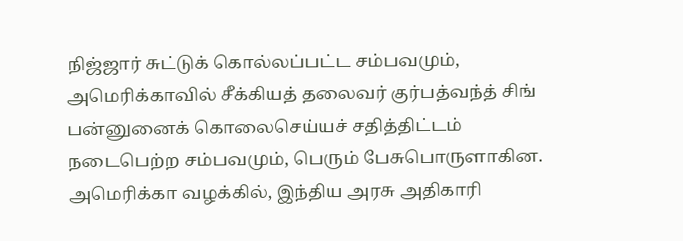நிஜ்ஜார் சுட்டுக் கொல்லப்பட்ட சம்பவமும், அமெரிக்காவில் சீக்கியத் தலைவர் குர்பத்வந்த் சிங் பன்னுனைக் கொலைசெய்யச் சதித்திட்டம் நடைபெற்ற சம்பவமும், பெரும் பேசுபொருளாகின. அமெரிக்கா வழக்கில், இந்திய அரசு அதிகாரி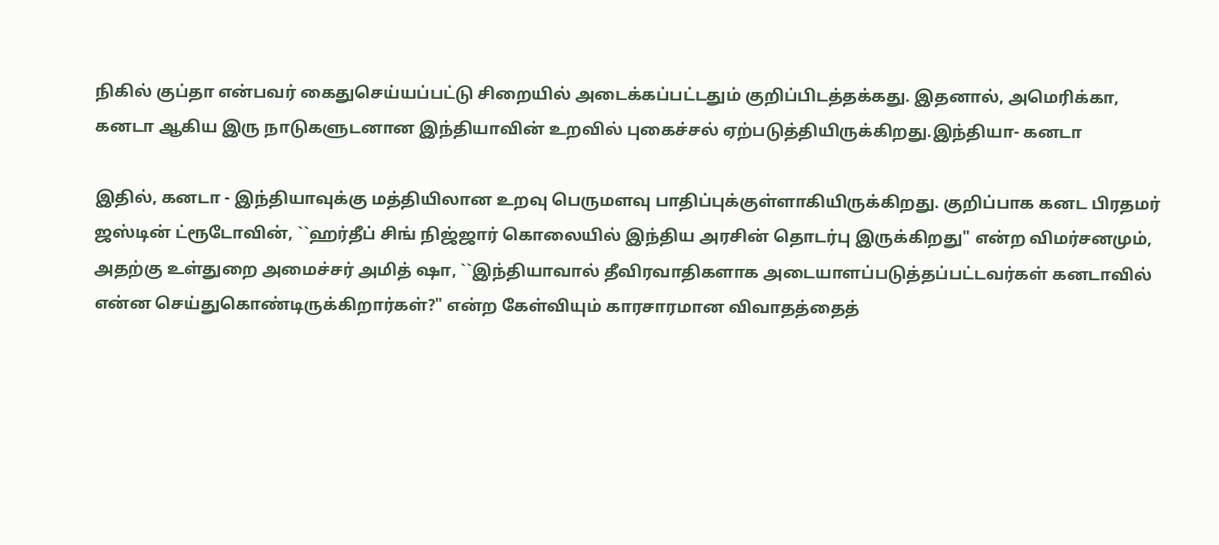நிகில் குப்தா என்பவர் கைதுசெய்யப்பட்டு சிறையில் அடைக்கப்பட்டதும் குறிப்பிடத்தக்கது. இதனால், அமெரிக்கா, கனடா ஆகிய இரு நாடுகளுடனான இந்தியாவின் உறவில் புகைச்சல் ஏற்படுத்தியிருக்கிறது.இந்தியா- கனடா

இதில், கனடா - இந்தியாவுக்கு மத்தியிலான உறவு பெருமளவு பாதிப்புக்குள்ளாகியிருக்கிறது. குறிப்பாக கனட பிரதமர் ஜஸ்டின் ட்ரூடோவின், ``ஹர்தீப் சிங் நிஜ்ஜார் கொலையில் இந்திய அரசின் தொடர்பு இருக்கிறது" என்ற விமர்சனமும், அதற்கு உள்துறை அமைச்சர் அமித் ஷா, ``இந்தியாவால் தீவிரவாதிகளாக அடையாளப்படுத்தப்பட்டவர்கள் கனடாவில் என்ன செய்துகொண்டிருக்கிறார்கள்?" என்ற கேள்வியும் காரசாரமான விவாதத்தைத்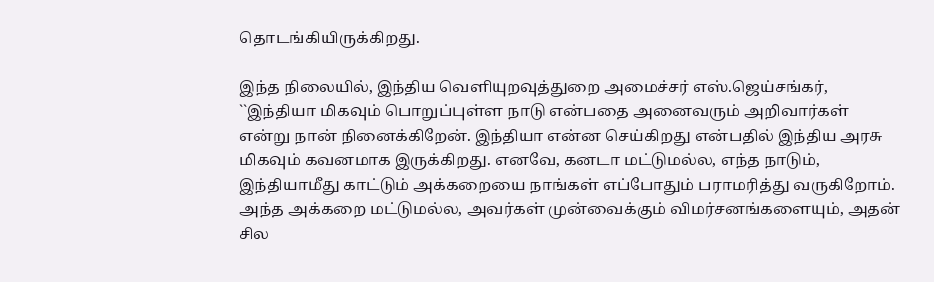தொடங்கியிருக்கிறது.

இந்த நிலையில், இந்திய வெளியுறவுத்துறை அமைச்சர் எஸ்.ஜெய்சங்கர், ``இந்தியா மிகவும் பொறுப்புள்ள நாடு என்பதை அனைவரும் அறிவார்கள் என்று நான் நினைக்கிறேன். இந்தியா என்ன செய்கிறது என்பதில் இந்திய அரசு மிகவும் கவனமாக இருக்கிறது. எனவே, கனடா மட்டுமல்ல, எந்த நாடும், இந்தியாமீது காட்டும் அக்கறையை நாங்கள் எப்போதும் பராமரித்து வருகிறோம். அந்த அக்கறை மட்டுமல்ல, அவர்கள் முன்வைக்கும் விமர்சனங்களையும், அதன் சில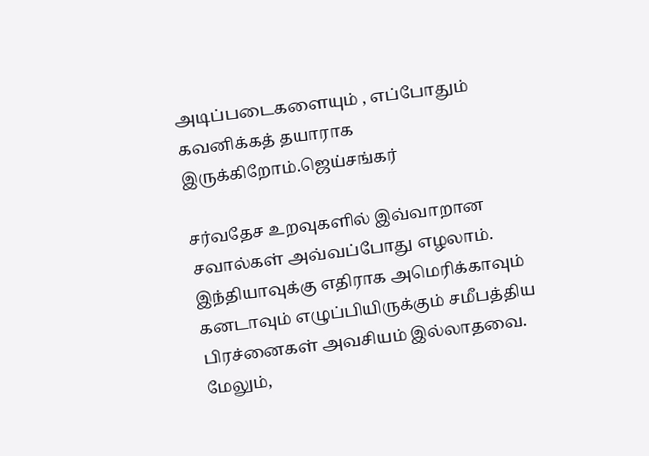அடிப்படைகளையும் , எப்போதும் கவனிக்கத் தயாராக இருக்கிறோம்.ஜெய்சங்கர்

சர்வதேச உறவுகளில் இவ்வாறான சவால்கள் அவ்வப்போது எழலாம். இந்தியாவுக்கு எதிராக அமெரிக்காவும் கனடாவும் எழுப்பியிருக்கும் சமீபத்திய பிரச்னைகள் அவசியம் இல்லாதவை. மேலும்,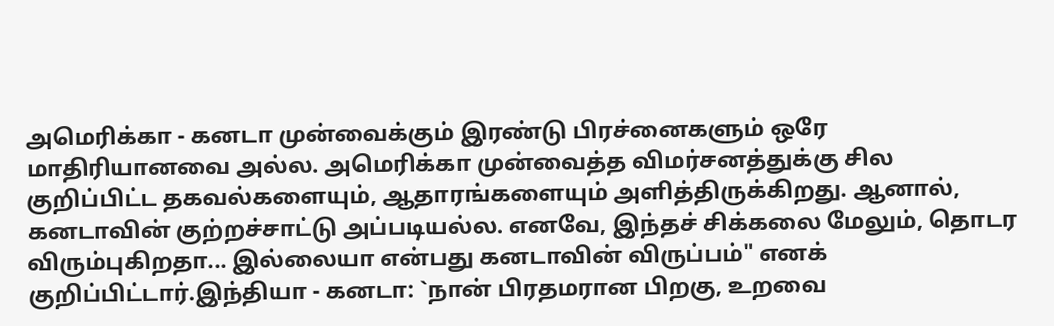அமெரிக்கா - கனடா முன்வைக்கும் இரண்டு பிரச்னைகளும் ஒரே மாதிரியானவை அல்ல. அமெரிக்கா முன்வைத்த விமர்சனத்துக்கு சில குறிப்பிட்ட தகவல்களையும், ஆதாரங்களையும் அளித்திருக்கிறது. ஆனால், கனடாவின் குற்றச்சாட்டு அப்படியல்ல. எனவே, இந்தச் சிக்கலை மேலும், தொடர விரும்புகிறதா... இல்லையா என்பது கனடாவின் விருப்பம்" எனக் குறிப்பிட்டார்.இந்தியா - கனடா: `நான் பிரதமரான பிறகு, உறவை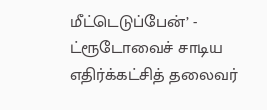மீட்டெடுப்பேன்’ - ட்ரூடோவைச் சாடிய எதிர்க்கட்சித் தலைவர்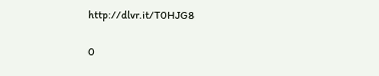http://dlvr.it/T0HJG8

0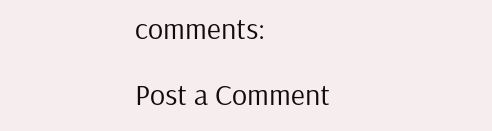comments:

Post a Comment